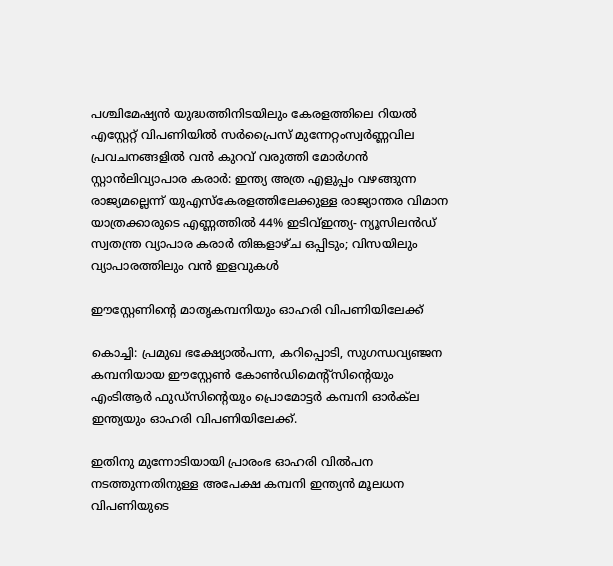പശ്ചിമേഷ്യൻ യുദ്ധത്തിനിടയിലും കേരളത്തിലെ റിയൽ എസ്റ്റേറ്റ് വിപണിയിൽ സർപ്രൈസ് മുന്നേറ്റംസ്വര്‍ണ്ണവില പ്രവചനങ്ങളില്‍ വന്‍ കുറവ് വരുത്തി മോര്‍ഗന്‍ സ്റ്റാന്‍ലിവ്യാപാര കരാർ: ഇന്ത്യ അത്ര എളുപ്പം വഴങ്ങുന്ന രാജ്യമല്ലെന്ന് യുഎസ്കേരളത്തിലേക്കുള്ള രാജ്യാന്തര വിമാന യാത്രക്കാരുടെ എണ്ണത്തില്‍ 44% ഇടിവ്ഇന്ത്യ- ന്യൂസിലന്‍ഡ് സ്വതന്ത്ര വ്യാപാര കരാര്‍ തിങ്കളാഴ്ച ഒപ്പിടും; വിസയിലും വ്യാപാരത്തിലും വന്‍ ഇളവുകള്‍

ഈസ്റ്റേണിന്റെ മാതൃകമ്പനിയും ഓഹരി വിപണിയിലേക്ക്

കൊച്ചി: പ്രമുഖ ഭക്ഷ്യോൽപന്ന, കറിപ്പൊടി, സുഗന്ധവ്യഞ്ജന കമ്പനിയായ ഈസ്റ്റേൺ കോൺഡിമെന്റ്സിന്റെയും എംടിആര്‍ ഫുഡ്സിന്റെയും പ്രൊമോട്ടർ കമ്പനി ഓർക്‌ല ഇന്ത്യയും ഓഹരി വിപണിയിലേക്ക്.

ഇതിനു മുന്നോടിയായി പ്രാരംഭ ഓഹരി വിൽപന നടത്തുന്നതിനുള്ള അപേക്ഷ കമ്പനി ഇന്ത്യൻ മൂലധന വിപണിയുടെ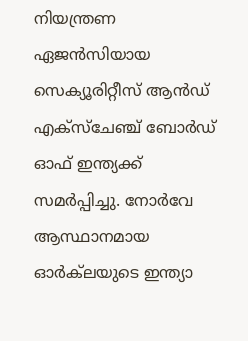നിയന്ത്രണ ഏജൻസിയായ സെക്യൂരിറ്റീസ് ആൻഡ് എക്സ്ചേഞ്ച് ബോർഡ് ഓഫ് ഇന്ത്യക്ക് സമർപ്പിച്ചു. നോർവേ ആസ്ഥാനമായ ഓർക്‌ലയുടെ ഇന്ത്യാ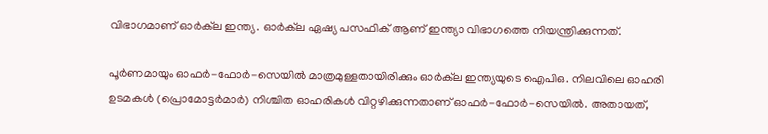വിഭാഗമാണ് ഓർക്‌ല ഇന്ത്യ. ഓർക്‌ല ഏഷ്യ പസഫിക് ആണ് ഇന്ത്യാ വിഭാഗത്തെ നിയന്ത്രിക്കുന്നത്.

പൂർണമായും ഓഫർ-ഫോർ-സെയിൽ മാത്രമുള്ളതായിരിക്കും ഓർക്‌ല ഇന്ത്യയുടെ ഐപിഒ. നിലവിലെ ഓഹരി ഉടമകൾ (പ്രൊമോട്ടർമാർ) നിശ്ചിത ഓഹരികൾ വിറ്റഴിക്കുന്നതാണ് ഓഫർ-ഫോർ-സെയിൽ. അതായത്,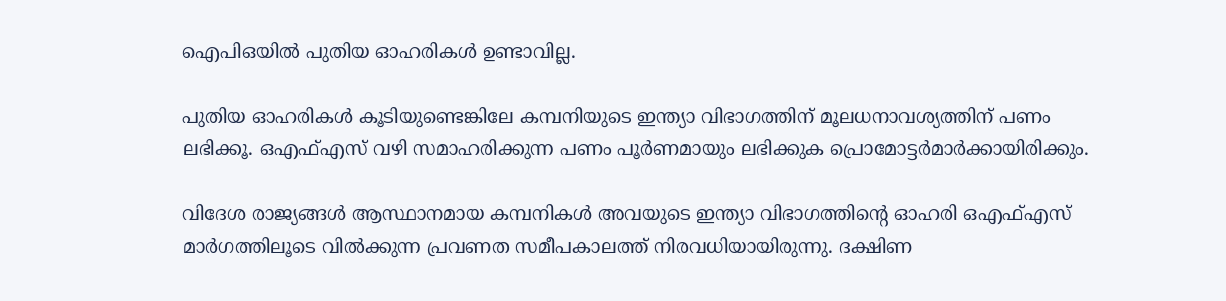ഐപിഒയിൽ പുതിയ ഓഹരികൾ ഉണ്ടാവില്ല.

പുതിയ ഓഹരികൾ കൂടിയുണ്ടെങ്കിലേ കമ്പനിയുടെ ഇന്ത്യാ വിഭാഗത്തിന് മൂലധനാവശ്യത്തിന് പണം ലഭിക്കൂ. ഒഎഫ്എസ് വഴി സമാഹരിക്കുന്ന പണം പൂർണമായും ലഭിക്കുക പ്രൊമോട്ടർമാർക്കായിരിക്കും.

വിദേശ രാജ്യങ്ങൾ ആസ്ഥാനമായ കമ്പനികൾ അവയുടെ ഇന്ത്യാ വിഭാഗത്തിന്റെ ഓഹരി ഒഎഫ്എസ് മാർഗത്തിലൂടെ വിൽക്കുന്ന പ്രവണത സമീപകാലത്ത് നിരവധിയായിരുന്നു. ദക്ഷിണ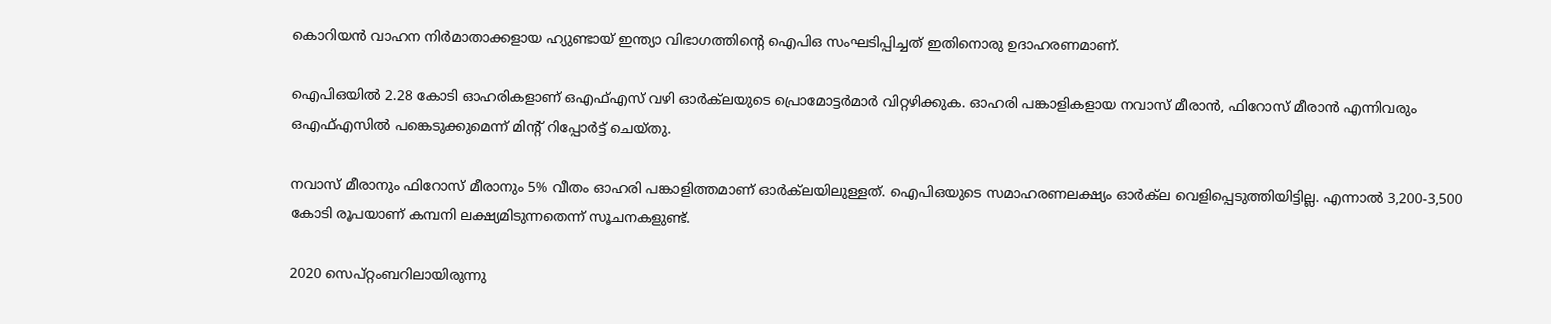കൊറിയൻ വാഹന നിർമാതാക്കളായ ഹ്യുണ്ടായ് ഇന്ത്യാ വിഭാഗത്തിന്റെ ഐപിഒ സംഘടിപ്പിച്ചത് ഇതിനൊരു ഉദാഹരണമാണ്.

ഐപിഒയിൽ 2.28 കോടി ഓഹരികളാണ് ഒഎഫ്എസ് വഴി ഓർക്‌ലയുടെ പ്രൊമോട്ടർമാർ വിറ്റഴിക്കുക. ഓഹരി പങ്കാളികളായ നവാസ് മീരാൻ, ഫിറോസ് മീരാൻ എന്നിവരും ഒഎഫ്എസിൽ‌ പങ്കെടുക്കുമെന്ന് മിന്റ് റിപ്പോർട്ട് ചെയ്തു.

നവാസ് മീരാനും ഫിറോസ് മീരാനും 5% വീതം ഓഹരി പങ്കാളിത്തമാണ് ഓർക്‌ലയിലുള്ളത്. ഐപിഒയുടെ സമാഹരണലക്ഷ്യം ഓർക്‌ല വെളിപ്പെടുത്തിയിട്ടില്ല. എന്നാൽ 3,200-3,500 കോടി രൂപയാണ് കമ്പനി ലക്ഷ്യമിടുന്നതെന്ന് സൂചനകളുണ്ട്.

2020 സെപ്റ്റംബറിലായിരുന്നു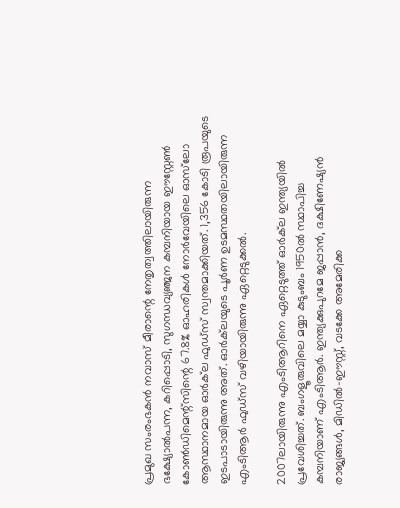പ്രമുഖ സംരംഭകൻ നവാസ് മീരാന്റെ നേതൃത്വത്തിലായിരുന്ന ഭക്ഷ്യോൽപന്ന, കറിപ്പൊടി, സുഗന്ധവ്യഞ്ജന കമ്പനിയായ ഈസ്റ്റേൺ കോൺഡിമെന്റ്സിന്റെ 67.8% ഓഹരികൾ നോർവേയിലെ ഓസ്‍ലോ ആസ്ഥാനമായ ഓർക്‌ല ഫുഡ്സ് സ്വന്തമാക്കിയത്. 1,356 കോടി രൂപയുടെ ഇടപാടായിരുന്നു അത്. ഓർക്‌ലയുടെ പൂർണ ഉടമസ്ഥതയിലായിരുന്ന എംടിആർ ഫുഡ്സ് വഴിയായിരുന്നു ഏറ്റെടുക്കൽ.

2007ലായിരുന്നു എംടിആറിനെ ഏറ്റെടുത്ത് ഓർക്‌ല ഇന്ത്യയിൽ പ്രവേശിച്ചത്. ബംഗളൂരുവിലെ മയ്യാ കുടുംബം 1950ൽ സ്ഥാപിച്ച കമ്പനിയാണ് എംടിആർ. ഇന്ത്യക്കുപുറമേ ജപ്പാൻ, ദക്ഷിണേഷ്യൻ രാജ്യങ്ങൾ, മിഡിൽ-ഈസ്റ്റ്, വടക്കേ അമേരിക്ക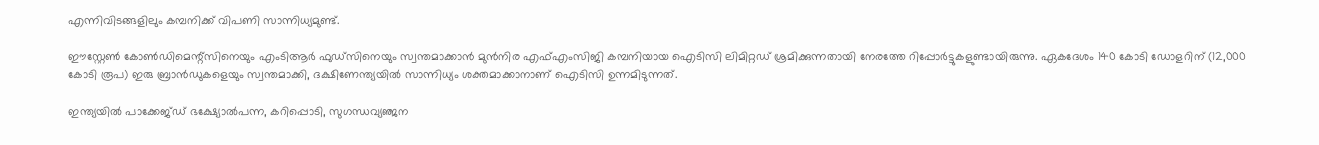എന്നിവിടങ്ങളിലും കമ്പനിക്ക് വിപണി സാന്നിധ്യമുണ്ട്.

ഈസ്റ്റേൺ കോൺഡിമെന്റ്സിനെയും എംടിആര്‍ ഫുഡ്സിനെയും സ്വന്തമാക്കാൻ മുൻനിര എഫ്എംസിജി കമ്പനിയായ ഐടിസി ലിമിറ്റഡ് ശ്രമിക്കുന്നതായി നേരത്തേ റിപ്പോർട്ടുകളുണ്ടായിരുന്നു. ഏകദേശം 140 കോടി ഡോളറിന് (12,000 കോടി രൂപ) ഇരു ബ്രാൻഡുകളെയും സ്വന്തമാക്കി, ദക്ഷിണേന്ത്യയിൽ സാന്നിധ്യം ശക്തമാക്കാനാണ് ഐടിസി ഉന്നമിടുന്നത്.

ഇന്ത്യയിൽ പാക്കേജ്ഡ് ഭക്ഷ്യോൽപന്ന, കറിപ്പൊടി, സുഗന്ധവ്യഞ്ജന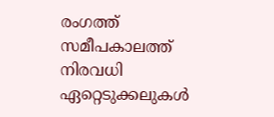രംഗത്ത് സമീപകാലത്ത് നിരവധി ഏറ്റെടുക്കലുകൾ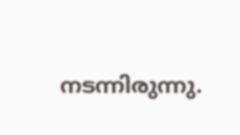നടന്നിരുന്നു.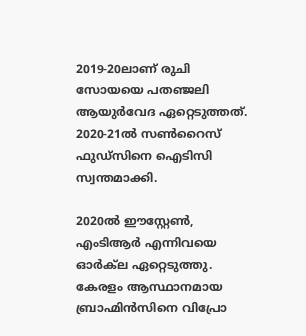2019-20ലാണ് രുചി സോയയെ പതഞ്ജലി ആയുർവേദ ഏറ്റെടുത്തത്. 2020-21ൽ സൺറൈസ് ഫുഡ്സിനെ ഐടിസി സ്വന്തമാക്കി.

2020ൽ ഈസ്റ്റേൺ, എംടിആർ എന്നിവയെ ഓർക്‌ല ഏറ്റെടുത്തു. കേരളം ആസ്ഥാനമായ ബ്രാഹ്മിൻസിനെ വിപ്രോ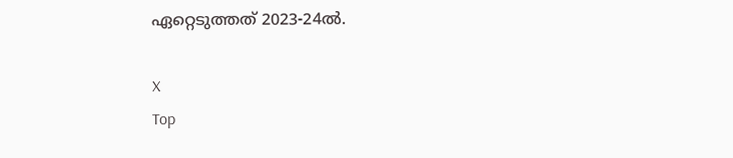ഏറ്റെടുത്തത് 2023-24ൽ.

X
Top